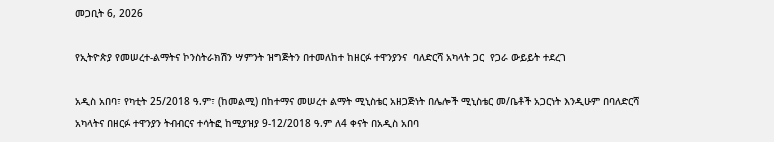መጋቢት 6, 2026

የኢትዮጵያ የመሠረተ-ልማትና ኮንስትራክሽን ሣምንት ዝግጅትን በተመለከተ ከዘርፉ ተዋንያንና  ባለድርሻ አካላት ጋር  የጋራ ውይይት ተደረገ

አዲስ አበባ፣ የካቲት 25/2018 ዓ.ም፣ (ከመልሚ) በከተማና መሠረተ ልማት ሚኒስቴር አዘጋጅነት በሌሎች ሚኒስቴር መ/ቤቶች አጋርነት እንዲሁም በባለድርሻ አካላትና በዘርፉ ተዋንያን ትብብርና ተሳትፎ ከሚያዝያ 9-12/2018 ዓ.ም ለ4 ቀናት በአዲስ አበባ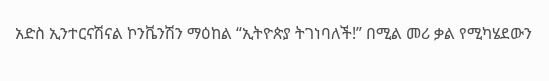አድስ ኢንተርናሽናል ኮንቬንሽን ማዕከል “ኢትዮጵያ ትገነባለች!” በሚል መሪ ቃል የሚካሄደውን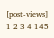[post-views]
1 2 3 4 145